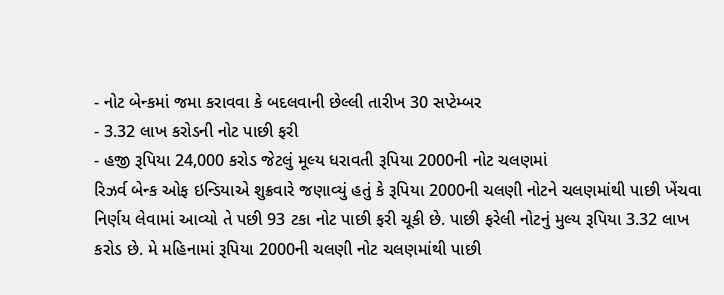- નોટ બેન્કમાં જમા કરાવવા કે બદલવાની છેલ્લી તારીખ 30 સપ્ટેમ્બર
- 3.32 લાખ કરોડની નોટ પાછી ફરી
- હજી રૂપિયા 24,000 કરોડ જેટલું મૂલ્ય ધરાવતી રૂપિયા 2000ની નોટ ચલણમાં
રિઝર્વ બેન્ક ઓફ ઇન્ડિયાએ શુક્રવારે જણાવ્યું હતું કે રૂપિયા 2000ની ચલણી નોટને ચલણમાંથી પાછી ખેંચવા નિર્ણય લેવામાં આવ્યો તે પછી 93 ટકા નોટ પાછી ફરી ચૂકી છે. પાછી ફરેલી નોટનું મુલ્ય રૂપિયા 3.32 લાખ કરોડ છે. મે મહિનામાં રૂપિયા 2000ની ચલણી નોટ ચલણમાંથી પાછી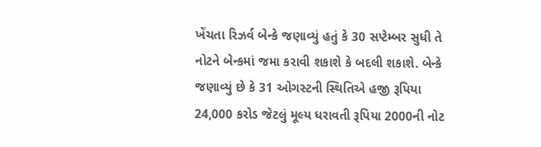ખેંચતા રિઝર્વ બેન્કે જણાવ્યું હતું કે 30 સપ્ટેમ્બર સુધી તે નોટને બેન્કમાં જમા કરાવી શકાશે કે બદલી શકાશે. બેન્કે જણાવ્યું છે કે 31 ઓગસ્ટની સ્થિતિએ હજી રૂપિયા 24,000 કરોડ જેટલું મૂલ્ય ધરાવતી રૂપિયા 2000ની નોટ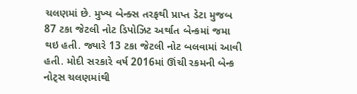ચલણમાં છે. મુખ્ય બેન્ક્સ તરફથી પ્રાપ્ત ડેટા મુજબ 87 ટકા જેટલી નોટ ડિપોઝિટ અર્થાત બેન્કમાં જમા થઇ હતી. જ્યારે 13 ટકા જેટલી નોટ બલવામાં આવી હતી. મોદી સરકારે વર્ષ 2016માં ઊંચી રકમની બેન્ક નોટ્સ ચલણમાંથી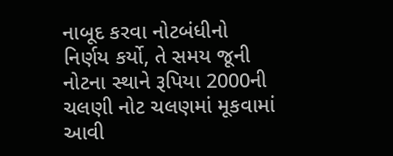નાબૂદ કરવા નોટબંધીનો નિર્ણય કર્યો, તે સમય જૂની નોટના સ્થાને રૂપિયા 2000ની ચલણી નોટ ચલણમાં મૂકવામાં આવી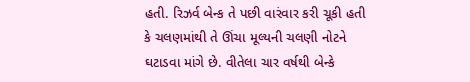હતી. રિઝર્વ બેન્ક તે પછી વારંવાર કરી ચૂકી હતી કે ચલણમાંથી તે ઊંચા મૂલ્યની ચલણી નોટને ઘટાડવા માંગે છે. વીતેલા ચાર વર્ષથી બેન્કે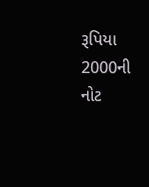રૂપિયા 2000ની નોટ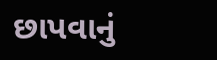છાપવાનું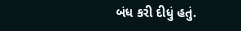બંધ કરી દીધું હતું.